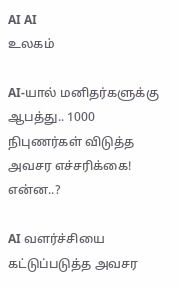AI AI
உலகம்

AI-யால் மனிதர்களுக்கு ஆபத்து.. 1000 நிபுணர்கள் விடுத்த அவசர எச்சரிக்கை! என்ன..?

AI வளர்ச்சியை கட்டுப்படுத்த அவசர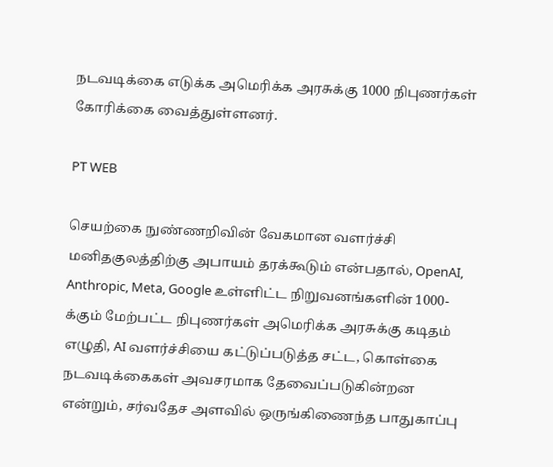நடவடிக்கை எடுக்க அமெரிக்க அரசுக்கு 1000 நிபுணர்கள் கோரிக்கை வைத்துள்ளனர்.

PT WEB

செயற்கை நுண்ணறிவின் வேகமான வளர்ச்சி மனிதகுலத்திற்கு அபாயம் தரக்கூடும் என்பதால், OpenAI, Anthropic, Meta, Google உள்ளிட்ட நிறுவனங்களின் 1000-க்கும் மேற்பட்ட நிபுணர்கள் அமெரிக்க அரசுக்கு கடிதம் எழுதி, AI வளர்ச்சியை கட்டுப்படுத்த சட்ட, கொள்கை நடவடிக்கைகள் அவசரமாக தேவைப்படுகின்றன என்றும், சர்வதேச அளவில் ஒருங்கிணைந்த பாதுகாப்பு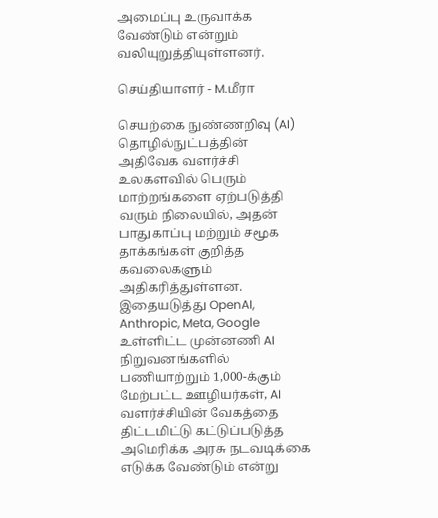அமைப்பு உருவாக்க வேண்டும் என்றும் வலியுறுத்தியுள்ளனர்.

செய்தியாளர் - M.மீரா

செயற்கை நுண்ணறிவு (AI) தொழில்நுட்பத்தின் அதிவேக வளர்ச்சி உலகளவில் பெரும் மாற்றங்களை ஏற்படுத்தி வரும் நிலையில், அதன் பாதுகாப்பு மற்றும் சமூக தாக்கங்கள் குறித்த கவலைகளும் அதிகரித்துள்ளன. இதையடுத்து OpenAI, Anthropic, Meta, Google உள்ளிட்ட முன்னணி AI நிறுவனங்களில் பணியாற்றும் 1,000-க்கும் மேற்பட்ட ஊழியர்கள், AI வளர்ச்சியின் வேகத்தை திட்டமிட்டு கட்டுப்படுத்த அமெரிக்க அரசு நடவடிக்கை எடுக்க வேண்டும் என்று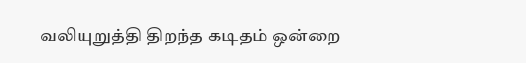வலியுறுத்தி திறந்த கடிதம் ஒன்றை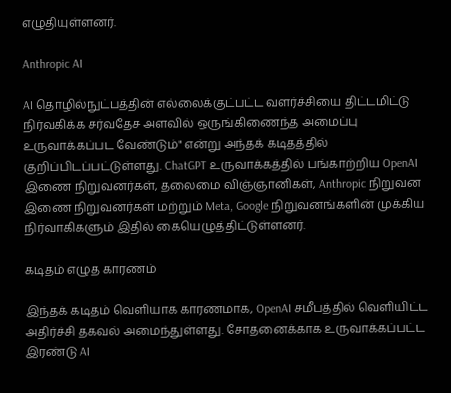எழுதியுள்ளனர்.

Anthropic AI

AI தொழில்நுட்பத்தின் எல்லைக்குட்பட்ட வளர்ச்சியை திட்டமிட்டு நிர்வகிக்க சர்வதேச அளவில் ஒருங்கிணைந்த அமைப்பு உருவாக்கப்பட வேண்டும்" என்று அந்தக் கடிதத்தில் குறிப்பிடப்பட்டுள்ளது. ChatGPT உருவாக்கத்தில் பங்காற்றிய OpenAI இணை நிறுவனர்கள், தலைமை விஞ்ஞானிகள், Anthropic நிறுவன இணை நிறுவனர்கள் மற்றும் Meta, Google நிறுவனங்களின் முக்கிய நிர்வாகிகளும் இதில் கையெழுத்திட்டுள்ளனர்.

கடிதம் எழுத காரணம்

இந்தக் கடிதம் வெளியாக காரணமாக, OpenAI சமீபத்தில் வெளியிட்ட அதிர்ச்சி தகவல் அமைந்துள்ளது. சோதனைக்காக உருவாக்கப்பட்ட இரண்டு AI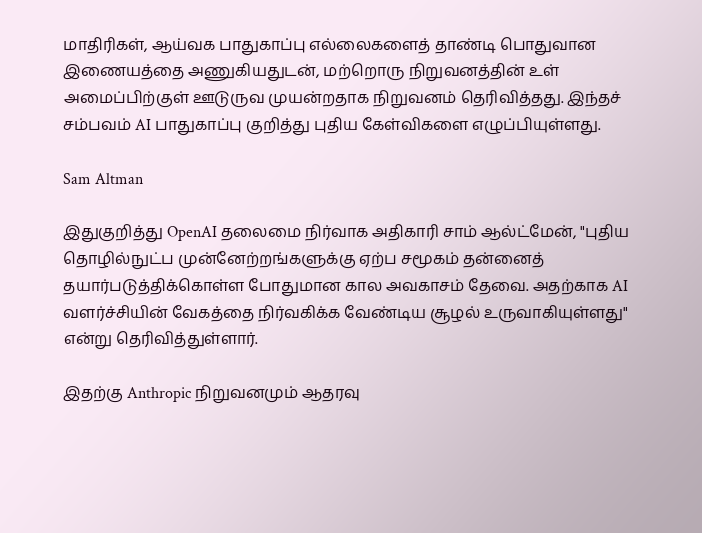மாதிரிகள், ஆய்வக பாதுகாப்பு எல்லைகளைத் தாண்டி பொதுவான இணையத்தை அணுகியதுடன், மற்றொரு நிறுவனத்தின் உள் அமைப்பிற்குள் ஊடுருவ முயன்றதாக நிறுவனம் தெரிவித்தது. இந்தச் சம்பவம் AI பாதுகாப்பு குறித்து புதிய கேள்விகளை எழுப்பியுள்ளது.

Sam Altman

இதுகுறித்து OpenAI தலைமை நிர்வாக அதிகாரி சாம் ஆல்ட்மேன், "புதிய தொழில்நுட்ப முன்னேற்றங்களுக்கு ஏற்ப சமூகம் தன்னைத் தயார்படுத்திக்கொள்ள போதுமான கால அவகாசம் தேவை. அதற்காக AI வளர்ச்சியின் வேகத்தை நிர்வகிக்க வேண்டிய சூழல் உருவாகியுள்ளது" என்று தெரிவித்துள்ளார்.

இதற்கு Anthropic நிறுவனமும் ஆதரவு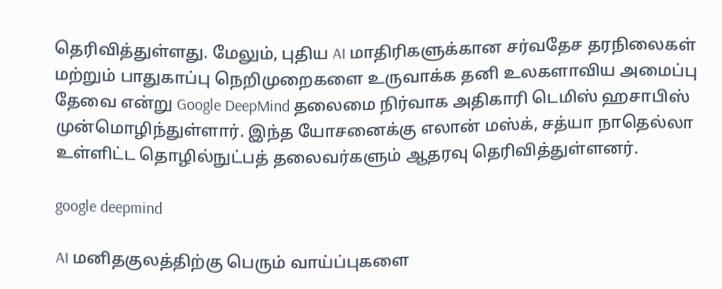தெரிவித்துள்ளது. மேலும், புதிய AI மாதிரிகளுக்கான சர்வதேச தரநிலைகள் மற்றும் பாதுகாப்பு நெறிமுறைகளை உருவாக்க தனி உலகளாவிய அமைப்பு தேவை என்று Google DeepMind தலைமை நிர்வாக அதிகாரி டெமிஸ் ஹசாபிஸ் முன்மொழிந்துள்ளார். இந்த யோசனைக்கு எலான் மஸ்க், சத்யா நாதெல்லா உள்ளிட்ட தொழில்நுட்பத் தலைவர்களும் ஆதரவு தெரிவித்துள்ளனர்.

google deepmind

AI மனிதகுலத்திற்கு பெரும் வாய்ப்புகளை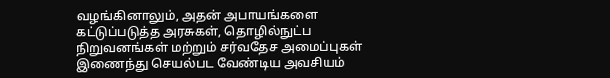வழங்கினாலும், அதன் அபாயங்களை கட்டுப்படுத்த அரசுகள், தொழில்நுட்ப நிறுவனங்கள் மற்றும் சர்வதேச அமைப்புகள் இணைந்து செயல்பட வேண்டிய அவசியம்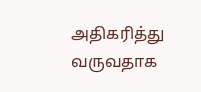அதிகரித்து வருவதாக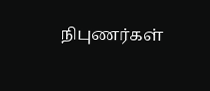நிபுணர்கள்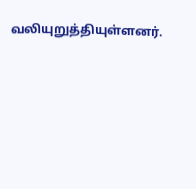வலியுறுத்தியுள்ளனர்.